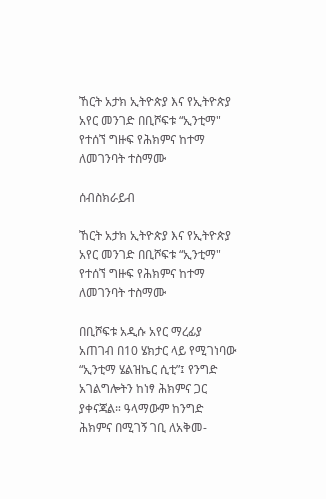ኸርት አታክ ኢትዮጵያ እና የኢትዮጵያ አየር መንገድ በቢሾፍቱ “ኢንቲማ" የተሰኘ ግዙፍ የሕክምና ከተማ ለመገንባት ተስማሙ

ሰብስክራይብ

ኸርት አታክ ኢትዮጵያ እና የኢትዮጵያ አየር መንገድ በቢሾፍቱ “ኢንቲማ" የተሰኘ ግዙፍ የሕክምና ከተማ ለመገንባት ተስማሙ

በቢሾፍቱ አዲሱ አየር ማረፊያ አጠገብ በ10 ሄክታር ላይ የሚገነባው “ኢንቲማ ሄልዝኬር ሲቲ”፤ የንግድ አገልግሎትን ከነፃ ሕክምና ጋር ያቀናጃል። ዓላማውም ከንግድ ሕክምና በሚገኝ ገቢ ለአቅመ-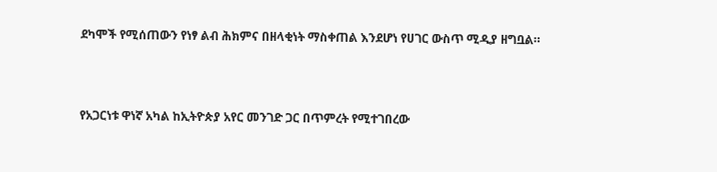ደካሞች የሚሰጠውን የነፃ ልብ ሕክምና በዘላቂነት ማስቀጠል እንደሆነ የሀገር ውስጥ ሚዲያ ዘግቧል።



የአጋርነቱ ዋነኛ አካል ከኢትዮጵያ አየር መንገድ ጋር በጥምረት የሚተገበረው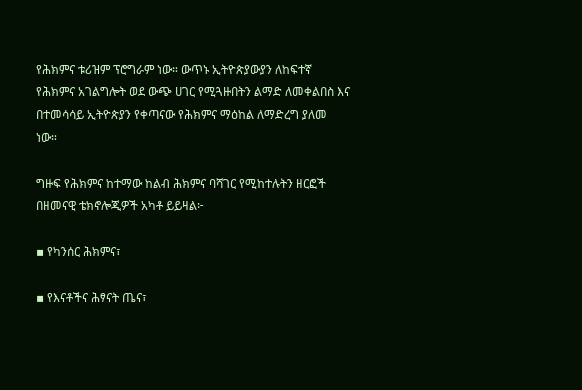የሕክምና ቱሪዝም ፕሮግራም ነው። ውጥኑ ኢትዮጵያውያን ለከፍተኛ የሕክምና አገልግሎት ወደ ውጭ ሀገር የሚጓዙበትን ልማድ ለመቀልበስ እና በተመሳሳይ ኢትዮጵያን የቀጣናው የሕክምና ማዕከል ለማድረግ ያለመ ነው።

ግዙፍ የሕክምና ከተማው ከልብ ሕክምና ባሻገር የሚከተሉትን ዘርፎች በዘመናዊ ቴክኖሎጂዎች አካቶ ይይዛል፦

▪ የካንሰር ሕክምና፣

▪ የእናቶችና ሕፃናት ጤና፣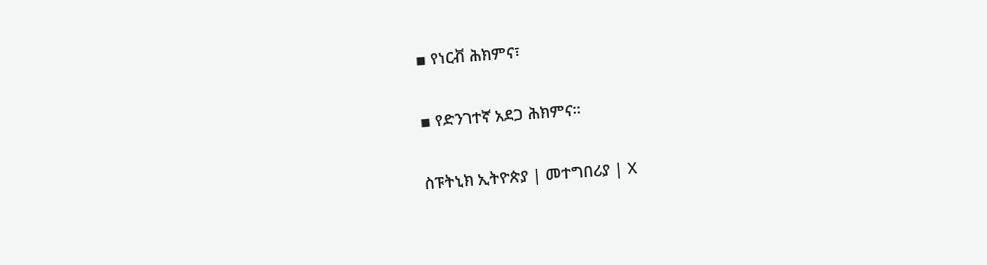▪ የነርቭ ሕክምና፣

▪ የድንገተኛ አደጋ ሕክምና።

ስፑትኒክ ኢትዮጵያ | መተግበሪያ | X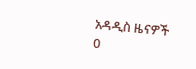አዳዲስ ዜናዎች
0